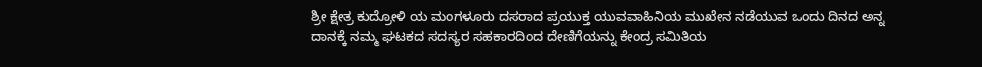ಶ್ರೀ ಕ್ಷೇತ್ರ ಕುದ್ರೋಳಿ ಯ ಮಂಗಳೂರು ದಸರಾದ ಪ್ರಯುಕ್ತ ಯುವವಾಹಿನಿಯ ಮುಖೇನ ನಡೆಯುವ ಒಂದು ದಿನದ ಅನ್ನ ದಾನಕ್ಕೆ ನಮ್ಮ ಘಟಕದ ಸದಸ್ಯರ ಸಹಕಾರದಿಂದ ದೇಣಿಗೆಯನ್ನು ಕೇಂದ್ರ ಸಮಿತಿಯ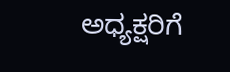ಅಧ್ಯಕ್ಷರಿಗೆ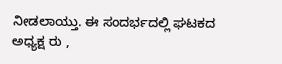ನೀಡಲಾಯ್ತು. ಈ ಸಂದರ್ಭದಲ್ಲಿ ಘಟಕದ ಅಧ್ಯಕ್ಷ ರು ,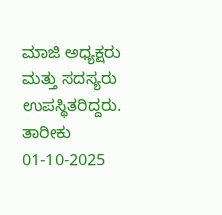ಮಾಜಿ ಅಧ್ಯಕ್ಷರು ಮತ್ತು ಸದಸ್ಯರು ಉಪಸ್ಥಿತರಿದ್ದರು.
ತಾರೀಕು 01-10-2025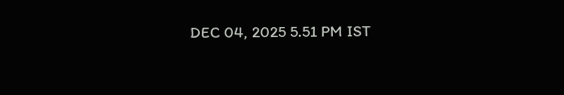DEC 04, 2025 5.51 PM IST